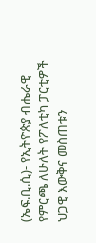(ኤፍ.ቢ.ሲ)- የኢትዮጵያ ብሔራዊ የምርጫ ለሁለት የፖለቲካ ፓርቲዎች ህጋዊ እውቅና መስጠቱን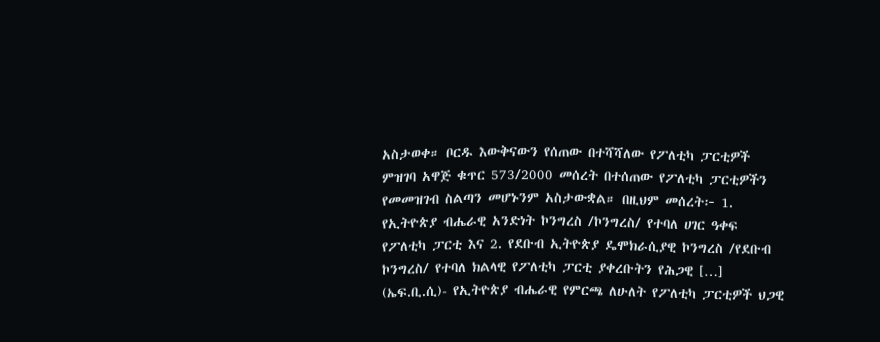አስታወቀ። ቦርዱ እውቅናውን የሰጠው በተሻሻለው የፖለቲካ ፓርቲዎች ምዝገባ አዋጅ ቁጥር 573/2000 መሰረት በተሰጠው የፖለቲካ ፓርቲዎችን የመመዝገብ ስልጣን መሆኑንም አስታውቋል። በዚህም መሰረት፦ 1. የኢትዮጵያ ብሔራዊ አንድነት ኮንግረስ /ኮንግረስ/ የተባለ ሀገር ዓቀፍ የፖለቲካ ፓርቲ እና 2. የደቡብ ኢትዮጵያ ዴሞክራሲያዊ ኮንግረስ /የደቡብ ኮንግረስ/ የተባለ ክልላዊ የፖለቲካ ፓርቲ ያቀረቡትን የሕጋዊ […]
(ኤፍ.ቢ.ሲ)- የኢትዮጵያ ብሔራዊ የምርጫ ለሁለት የፖለቲካ ፓርቲዎች ህጋዊ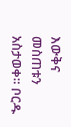እውቅና መስጠቱን አስታወቀ። ቦርዱ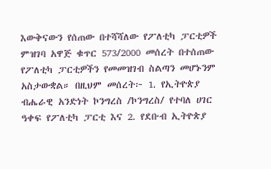እውቅናውን የሰጠው በተሻሻለው የፖለቲካ ፓርቲዎች ምዝገባ አዋጅ ቁጥር 573/2000 መሰረት በተሰጠው የፖለቲካ ፓርቲዎችን የመመዝገብ ስልጣን መሆኑንም አስታውቋል። በዚህም መሰረት፦ 1. የኢትዮጵያ ብሔራዊ አንድነት ኮንግረስ /ኮንግረስ/ የተባለ ሀገር ዓቀፍ የፖለቲካ ፓርቲ እና 2. የደቡብ ኢትዮጵያ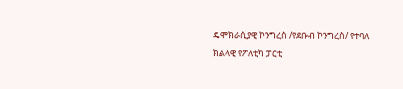ዴሞክራሲያዊ ኮንግረስ /የደቡብ ኮንግረስ/ የተባለ ክልላዊ የፖለቲካ ፓርቲ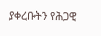ያቀረቡትን የሕጋዊ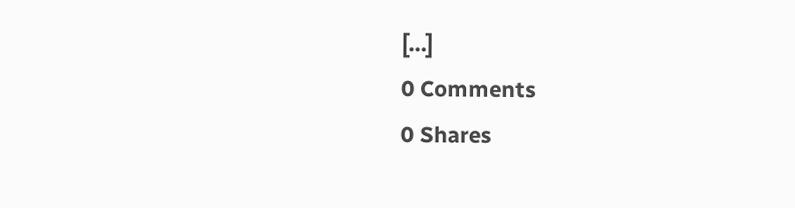[…]
0 Comments
0 Shares